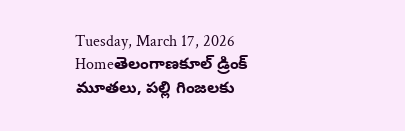Tuesday, March 17, 2026
Homeతెలంగాణకూల్ డ్రింక్ మూతలు, పల్లి గింజలకు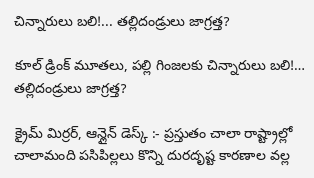చిన్నారులు బలి!... తల్లిదండ్రులు జాగ్రత్త?

కూల్ డ్రింక్ మూతలు, పల్లి గింజలకు చిన్నారులు బలి!… తల్లిదండ్రులు జాగ్రత్త?

క్రైమ్ మిర్రర్, ఆన్లైన్ డెస్క్ :- ప్రస్తుతం చాలా రాష్ట్రాల్లో చాలామంది పసిపిల్లలు కొన్ని దురదృష్ట కారణాల వల్ల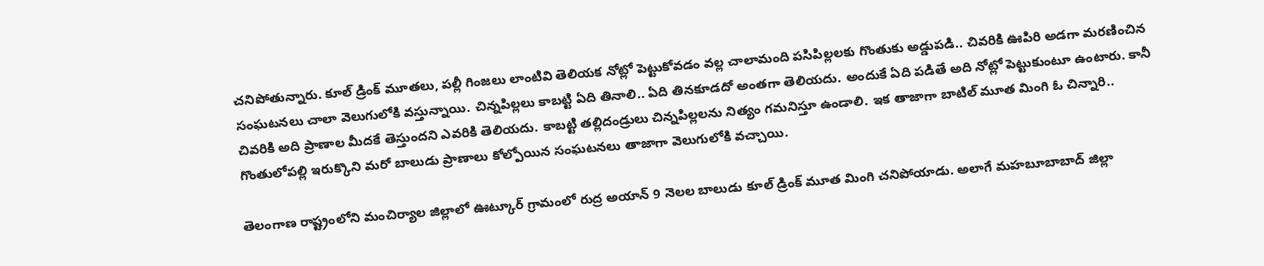చనిపోతున్నారు. కూల్ డ్రింక్ మూతలు, పల్లీ గింజలు లాంటివి తెలియక నోట్లో పెట్టుకోవడం వల్ల చాలామంది పసిపిల్లలకు గొంతుకు అడ్డుపడి.. చివరికి ఊపిరి అడగా మరణించిన సంఘటనలు చాలా వెలుగులోకి వస్తున్నాయి. చిన్నపిల్లలు కాబట్టి ఏది తినాలి.. ఏది తినకూడదో అంతగా తెలియదు. అందుకే ఏది పడితే అది నోట్లో పెట్టుకుంటూ ఉంటారు. కానీ చివరికి అది ప్రాణాల మీదకే తెస్తుందని ఎవరికి తెలియదు. కాబట్టి తల్లిదండ్రులు చిన్నపిల్లలను నిత్యం గమనిస్తూ ఉండాలి. ఇక తాజాగా బాటిల్ మూత మింగి ఓ చిన్నారి.. గొంతులోపల్లి ఇరుక్కొని మరో బాలుడు ప్రాణాలు కోల్పోయిన సంఘటనలు తాజాగా వెలుగులోకి వచ్చాయి.

తెలంగాణ రాష్ట్రంలోని మంచిర్యాల జిల్లాలో ఊట్కూర్ గ్రామంలో రుద్ర అయాన్ 9 నెలల బాలుడు కూల్ డ్రింక్ మూత మింగి చనిపోయాడు. అలాగే మహబూబాబాద్ జిల్లా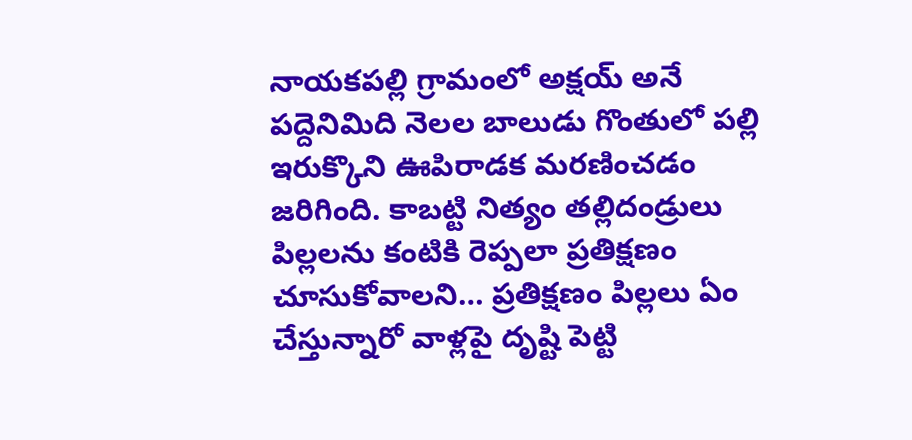నాయకపల్లి గ్రామంలో అక్షయ్ అనే పద్దెనిమిది నెలల బాలుడు గొంతులో పల్లి ఇరుక్కొని ఊపిరాడక మరణించడం జరిగింది. కాబట్టి నిత్యం తల్లిదండ్రులు పిల్లలను కంటికి రెప్పలా ప్రతిక్షణం చూసుకోవాలని… ప్రతిక్షణం పిల్లలు ఏం చేస్తున్నారో వాళ్లపై దృష్టి పెట్టి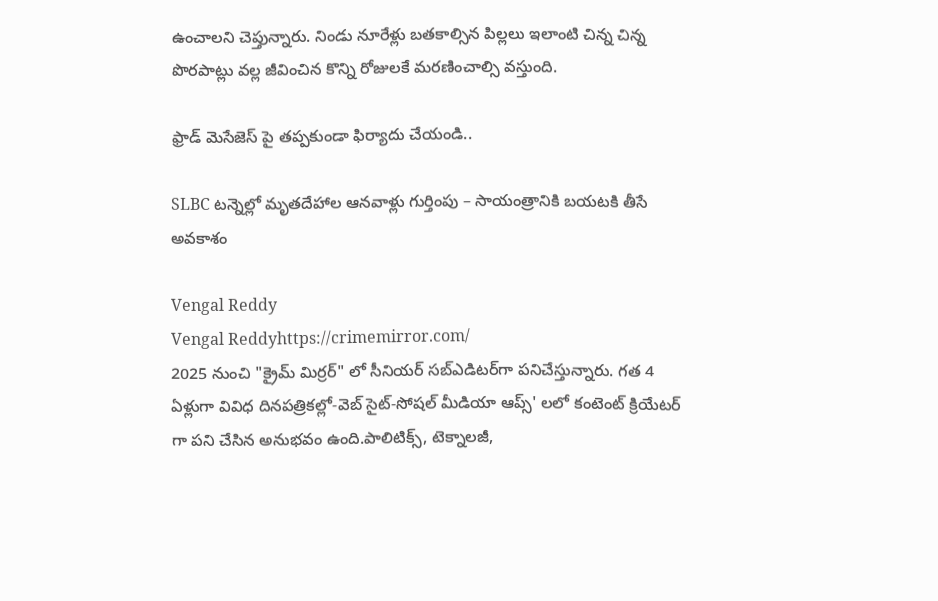ఉంచాలని చెప్తున్నారు. నిండు నూరేళ్లు బతకాల్సిన పిల్లలు ఇలాంటి చిన్న చిన్న పొరపాట్లు వల్ల జీవించిన కొన్ని రోజులకే మరణించాల్సి వస్తుంది.

ఫ్రాడ్ మెసేజెస్ పై తప్పకుండా ఫిర్యాదు చేయండి..

SLBC టన్నెల్లో మృతదేహాల ఆనవాళ్లు గుర్తింపు – సాయంత్రానికి బయటకి తీసే అవకాశం

Vengal Reddy
Vengal Reddyhttps://crimemirror.com/
2025 నుంచి "క్రైమ్ మిర్రర్" లో సీనియర్ సబ్‌ఎడిటర్‌గా పనిచేస్తున్నారు. గత 4 ఏళ్లుగా వివిధ దినపత్రికల్లో-వెబ్ సైట్-సోషల్ మీడియా ఆప్స్' లలో కంటెంట్ క్రియేటర్ గా పని చేసిన అనుభవం ఉంది.పాలిటిక్స్‌, టెక్నాలజీ,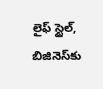లైఫ్‌ స్టైల్‌, బిజినెస్‌కు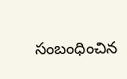సంబంధించిన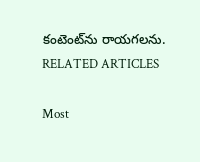కంటెంట్‌ను రాయగలను.
RELATED ARTICLES

Most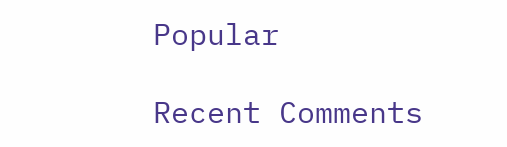Popular

Recent Comments